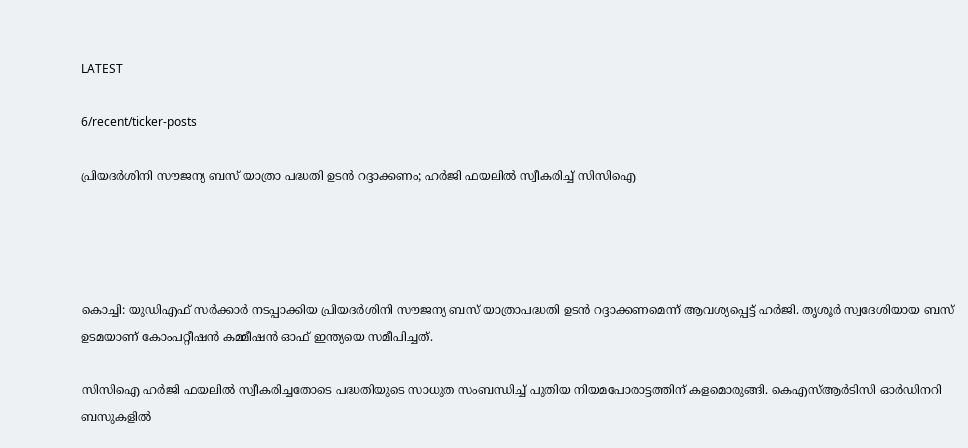LATEST

6/recent/ticker-posts

പ്രിയദര്‍ശിനി സൗജന്യ ബസ് യാത്രാ പദ്ധതി ഉടന്‍ റദ്ദാക്കണം; ഹര്‍ജി ഫയലില്‍ സ്വീകരിച്ച് സിസിഐ




കൊച്ചി: യുഡിഎഫ് സര്‍ക്കാര്‍ നടപ്പാക്കിയ പ്രിയദര്‍ശിനി സൗജന്യ ബസ് യാത്രാപദ്ധതി ഉടന്‍ റദ്ദാക്കണമെന്ന് ആവശ്യപ്പെട്ട് ഹര്‍ജി. തൃശൂര്‍ സ്വദേശിയായ ബസ് ഉടമയാണ് കോംപറ്റീഷന്‍ കമ്മീഷന്‍ ഓഫ് ഇന്ത്യയെ സമീപിച്ചത്.

സിസിഐ ഹര്‍ജി ഫയലില്‍ സ്വീകരിച്ചതോടെ പദ്ധതിയുടെ സാധുത സംബന്ധിച്ച് പുതിയ നിയമപോരാട്ടത്തിന് കളമൊരുങ്ങി. കെഎസ്ആര്‍ടിസി ഓര്‍ഡിനറി ബസുകളില്‍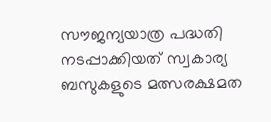സൗജന്യയാത്ര പദ്ധതി നടപ്പാക്കിയത് സ്വകാര്യ ബസുകളുടെ മത്സരക്ഷമത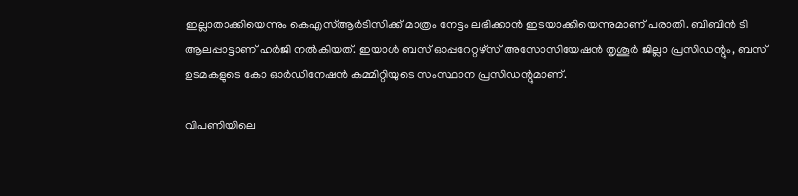ഇല്ലാതാക്കിയെന്നും കെഎസ്ആര്‍ടിസിക്ക് മാത്രം നേട്ടം ലഭിക്കാന്‍ ഇടയാക്കിയെന്നുമാണ് പരാതി. ബിബിന്‍ ടി ആലപ്പാട്ടാണ് ഹര്‍ജി നല്‍കിയത്. ഇയാള്‍ ബസ് ഓപ്പറേറ്റഴ്‌സ് അസോസിയേഷന്‍ തൃശൂര്‍ ജില്ലാ പ്രസിഡന്റും, ബസ് ഉടമകളുടെ കോ ഓര്‍ഡിനേഷന്‍ കമ്മിറ്റിയുടെ സംസ്ഥാന പ്രസിഡന്റുമാണ്.

വിപണിയിലെ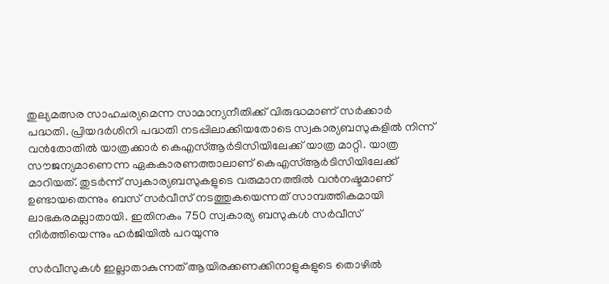തുല്യമത്സര സാഹചര്യമെന്ന സാമാന്യനീതിക്ക് വിരുദ്ധമാണ് സര്‍ക്കാര്‍ പദ്ധതി. പ്രിയദര്‍ശിനി പദ്ധതി നടപ്പിലാക്കിയതോടെ സ്വകാര്യബസുകളില്‍ നിന്ന് വന്‍തോതില്‍ യാത്രക്കാര്‍ കെഎസ്ആര്‍ടിസിയിലേക്ക് യാത്ര മാറ്റി. യാത്ര സൗജന്യമാണെന്ന ഏകകാരണത്താലാണ് കെഎസ്ആര്‍ടിസിയിലേക്ക് മാറിയത്. തുടര്‍ന്ന് സ്വകാര്യബസുകളുടെ വരുമാനത്തില്‍ വന്‍നഷ്ടമാണ് ഉണ്ടായതെന്നും ബസ് സര്‍വീസ് നടത്തുകയെന്നത് സാമ്പത്തികമായി ലാഭകരമല്ലാതായി. ഇതിനകം 750 സ്വകാര്യ ബസുകള്‍ സര്‍വീസ് നിര്‍ത്തിയെന്നും ഹര്‍ജിയില്‍ പറയുന്നു

സര്‍വീസുകള്‍ ഇല്ലാതാകുന്നത് ആയിരക്കണക്കിനാളുകളുടെ തൊഴില്‍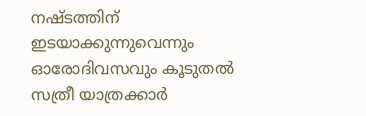നഷ്ടത്തിന് ഇടയാക്കുന്നുവെന്നും ഓരോദിവസവും കൂടുതല്‍ സത്രീ യാത്രക്കാര്‍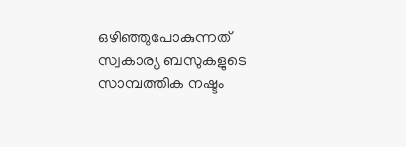ഒഴിഞ്ഞുപോകുന്നത് സ്വകാര്യ ബസുകളുടെ സാമ്പത്തിക നഷ്ടം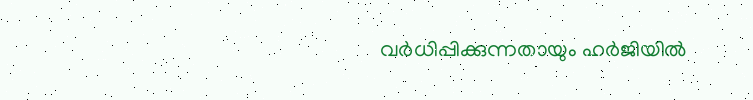വര്‍ധിപ്പിക്കുന്നതായും ഹര്‍ജിയില്‍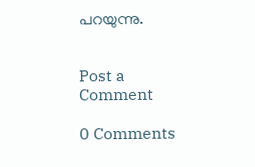പറയുന്നു.


Post a Comment

0 Comments